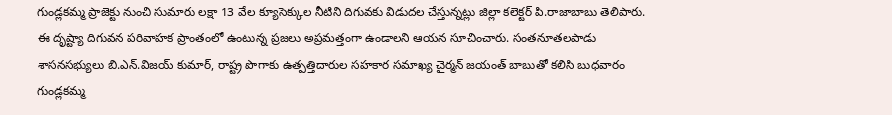గుండ్లకమ్మ ప్రాజెక్టు నుంచి సుమారు లక్షా 13 వేల క్యూసెక్కుల నీటిని దిగువకు విడుదల చేస్తున్నట్లు జిల్లా కలెక్టర్ పి.రాజాబాబు తెలిపారు. ఈ దృష్ట్యా దిగువన పరివాహక ప్రాంతంలో ఉంటున్న ప్రజలు అప్రమత్తంగా ఉండాలని ఆయన సూచించారు. సంతనూతలపాడు శాసనసభ్యులు బి.ఎన్.విజయ్ కుమార్, రాష్ట్ర పొగాకు ఉత్పత్తిదారుల సహకార సమాఖ్య చైర్మన్ జయంత్ బాబుతో కలిసి బుధవారం గుండ్లకమ్మ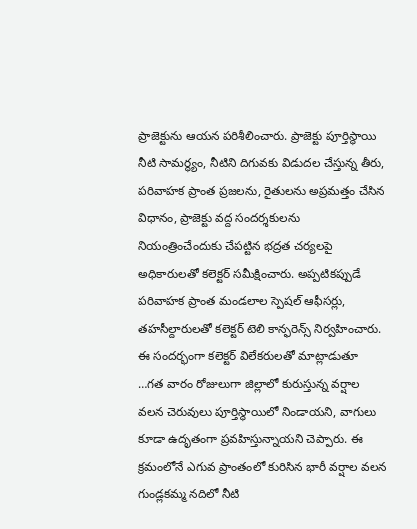ప్రాజెక్టును ఆయన పరిశీలించారు. ప్రాజెక్టు పూర్తిస్థాయి నీటి సామర్థ్యం, నీటిని దిగువకు విడుదల చేస్తున్న తీరు, పరివాహక ప్రాంత ప్రజలను, రైతులను అప్రమత్తం చేసిన విధానం, ప్రాజెక్టు వద్ద సందర్శకులను నియంత్రించేందుకు చేపట్టిన భద్రత చర్యలపై అధికారులతో కలెక్టర్ సమీక్షించారు. అప్పటికప్పుడే పరివాహక ప్రాంత మండలాల స్పెషల్ ఆఫీసర్లు, తహసీల్దారులతో కలెక్టర్ టెలి కాన్ఫరెన్స్ నిర్వహించారు.
ఈ సందర్భంగా కలెక్టర్ విలేకరులతో మాట్లాడుతూ …గత వారం రోజులుగా జిల్లాలో కురుస్తున్న వర్షాల వలన చెరువులు పూర్తిస్థాయిలో నిండాయని, వాగులు కూడా ఉదృతంగా ప్రవహిస్తున్నాయని చెప్పారు. ఈ క్రమంలోనే ఎగువ ప్రాంతంలో కురిసిన భారీ వర్షాల వలన గుండ్లకమ్మ నదిలో నీటి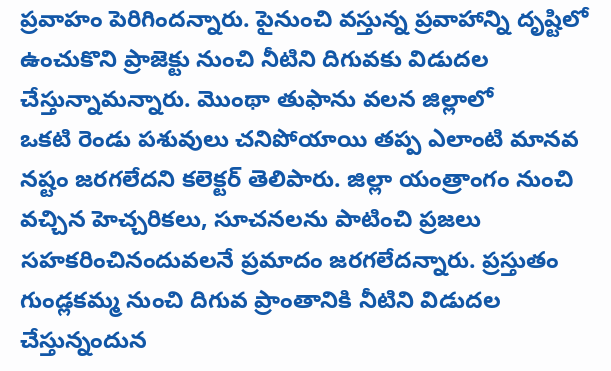ప్రవాహం పెరిగిందన్నారు. పైనుంచి వస్తున్న ప్రవాహాన్ని దృష్టిలో ఉంచుకొని ప్రాజెక్టు నుంచి నీటిని దిగువకు విడుదల చేస్తున్నామన్నారు. మొంథా తుఫాను వలన జిల్లాలో
ఒకటి రెండు పశువులు చనిపోయాయి తప్ప ఎలాంటి మానవ నష్టం జరగలేదని కలెక్టర్ తెలిపారు. జిల్లా యంత్రాంగం నుంచి వచ్చిన హెచ్చరికలు, సూచనలను పాటించి ప్రజలు సహకరించినందువలనే ప్రమాదం జరగలేదన్నారు. ప్రస్తుతం గుండ్లకమ్మ నుంచి దిగువ ప్రాంతానికి నీటిని విడుదల చేస్తున్నందున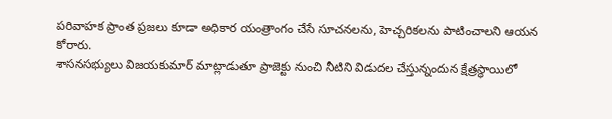పరివాహక ప్రాంత ప్రజలు కూడా అధికార యంత్రాంగం చేసే సూచనలను, హెచ్చరికలను పాటించాలని ఆయన కోరారు.
శాసనసభ్యులు విజయకుమార్ మాట్లాడుతూ ప్రాజెక్టు నుంచి నీటిని విడుదల చేస్తున్నందున క్షేత్రస్థాయిలో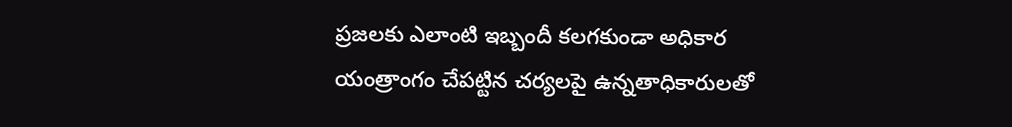ప్రజలకు ఎలాంటి ఇబ్బందీ కలగకుండా అధికార యంత్రాంగం చేపట్టిన చర్యలపై ఉన్నతాధికారులతో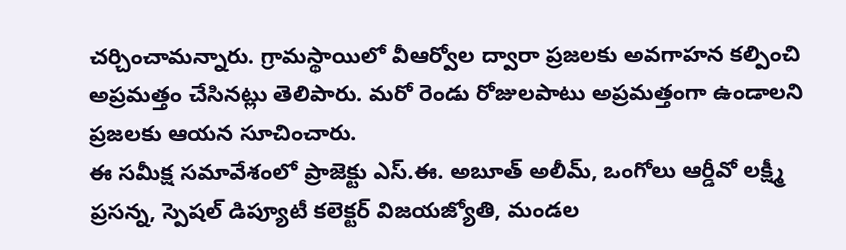చర్చించామన్నారు. గ్రామస్థాయిలో వీఆర్వోల ద్వారా ప్రజలకు అవగాహన కల్పించి అప్రమత్తం చేసినట్లు తెలిపారు. మరో రెండు రోజులపాటు అప్రమత్తంగా ఉండాలని ప్రజలకు ఆయన సూచించారు.
ఈ సమీక్ష సమావేశంలో ప్రాజెక్టు ఎస్.ఈ. అబూత్ అలీమ్, ఒంగోలు ఆర్డీవో లక్ష్మీ ప్రసన్న, స్పెషల్ డిప్యూటీ కలెక్టర్ విజయజ్యోతి, మండల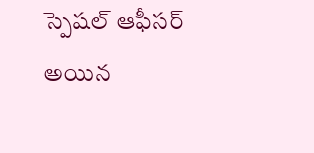స్పెషల్ ఆఫీసర్ అయిన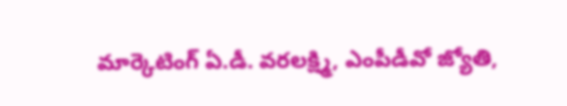మార్కెటింగ్ ఏ.డీ. వరలక్ష్మి, ఎంపీడీవో జ్యోతి,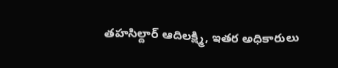తహసిల్దార్ ఆదిలక్ష్మి, ఇతర అధికారులు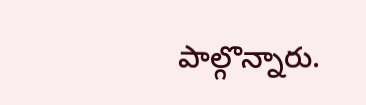పాల్గొన్నారు.